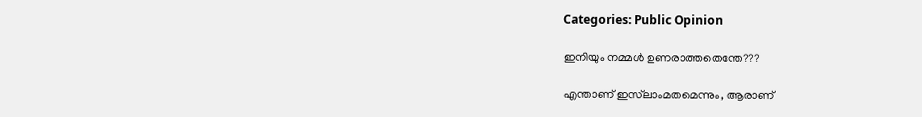Categories: Public Opinion

ഇനിയും നമ്മൾ ഉണരാത്തതെന്തേ???

എന്താണ് ഇസ്‌ലാംമതമെന്നും, ആരാണ്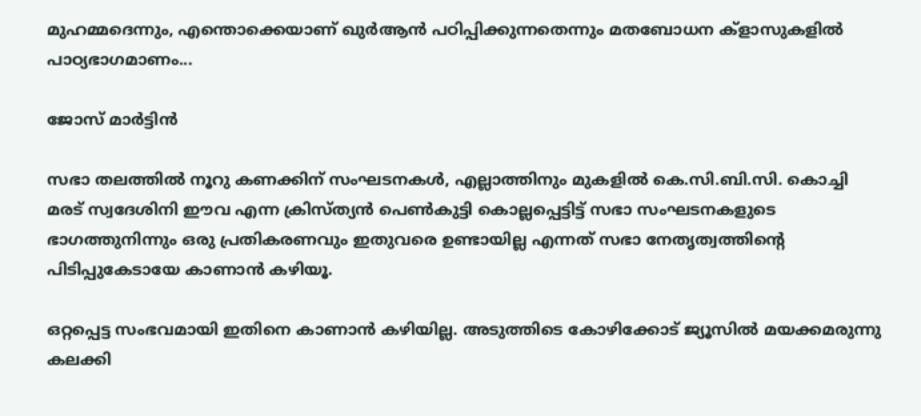മുഹമ്മദെന്നും, എന്തൊക്കെയാണ് ഖുർആൻ പഠിപ്പിക്കുന്നതെന്നും മതബോധന ക്ളാസുകളിൽ പാഠ്യഭാഗമാണം...

ജോസ് മാർട്ടിൻ

സഭാ തലത്തിൽ നൂറു കണക്കിന് സംഘടനകൾ, എല്ലാത്തിനും മുകളിൽ കെ.സി.ബി.സി. കൊച്ചി മരട് സ്വദേശിനി ഈവ എന്ന ക്രിസ്ത്യൻ പെൺകുട്ടി കൊല്ലപ്പെട്ടിട്ട് സഭാ സംഘടനകളുടെ ഭാഗത്തുനിന്നും ഒരു പ്രതികരണവും ഇതുവരെ ഉണ്ടായില്ല എന്നത് സഭാ നേതൃത്വത്തിന്റെ പിടിപ്പുകേടായേ കാണാൻ കഴിയൂ.

ഒറ്റപ്പെട്ട സംഭവമായി ഇതിനെ കാണാൻ കഴിയില്ല. അടുത്തിടെ കോഴിക്കോട് ജ്യൂസിൽ മയക്കമരുന്നു കലക്കി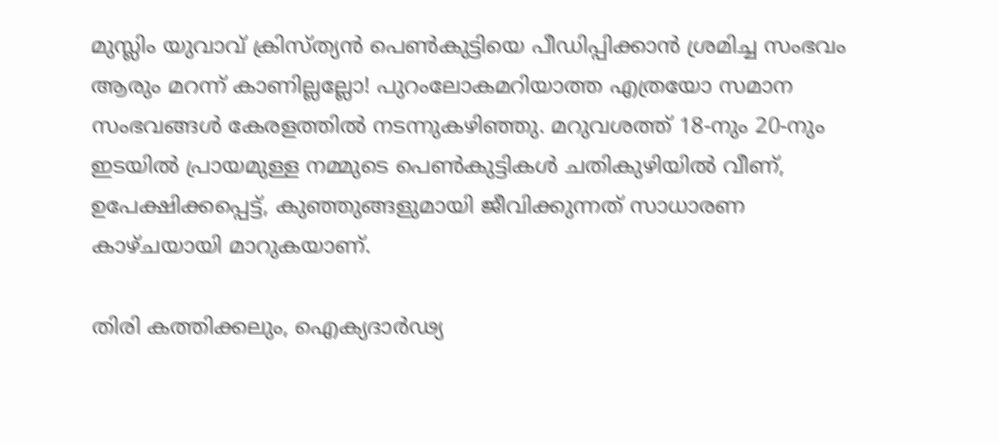മുസ്ലിം യുവാവ് ക്രിസ്ത്യൻ പെൺകുട്ടിയെ പീഡിപ്പിക്കാൻ ശ്രമിച്ച സംഭവം ആരും മറന്ന് കാണില്ലല്ലോ! പുറംലോകമറിയാത്ത എത്രയോ സമാന സംഭവങ്ങൾ കേരളത്തിൽ നടന്നുകഴിഞ്ഞു. മറുവശത്ത് 18-നും 20-നും ഇടയിൽ പ്രായമുള്ള നമ്മുടെ പെൺകുട്ടികൾ ചതികുഴിയിൽ വീണ്, ഉപേക്ഷിക്കപ്പെട്ട്, കുഞ്ഞുങ്ങളുമായി ജീവിക്കുന്നത് സാധാരണ കാഴ്ചയായി മാറുകയാണ്.

തിരി കത്തിക്കലും, ഐക്യദാർഢ്യ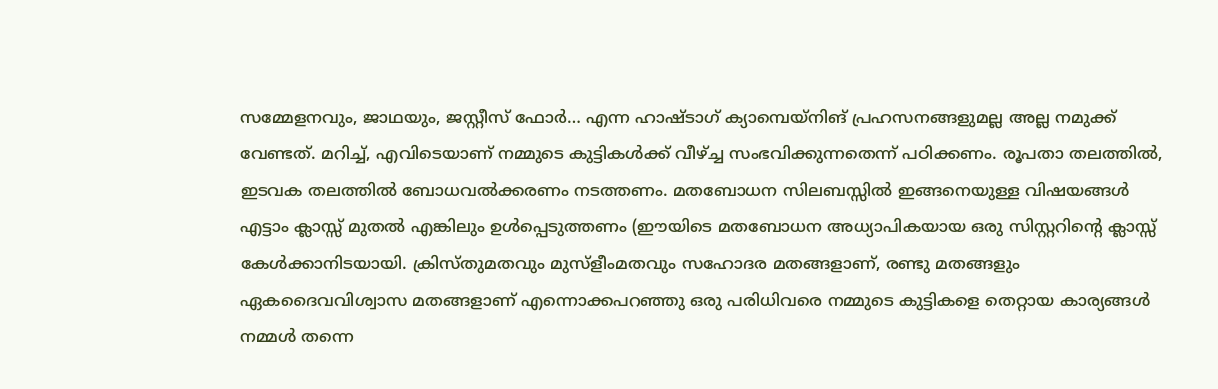സമ്മേളനവും, ജാഥയും, ജസ്റ്റീസ് ഫോർ… എന്ന ഹാഷ്ടാഗ്‌ ക്യാമ്പെയ്‌നിങ്‌ പ്രഹസനങ്ങളുമല്ല അല്ല നമുക്ക് വേണ്ടത്. മറിച്ച്, എവിടെയാണ് നമ്മുടെ കുട്ടികൾക്ക് വീഴ്ച്ച സംഭവിക്കുന്നതെന്ന് പഠിക്കണം. രൂപതാ തലത്തിൽ, ഇടവക തലത്തിൽ ബോധവൽക്കരണം നടത്തണം. മതബോധന സിലബസ്സിൽ ഇങ്ങനെയുള്ള വിഷയങ്ങൾ എട്ടാം ക്ലാസ്സ്‌ മുതൽ എങ്കിലും ഉൾപ്പെടുത്തണം (ഈയിടെ മതബോധന അധ്യാപികയായ ഒരു സിസ്റ്ററിന്റെ ക്ലാസ്സ്‌ കേൾക്കാനിടയായി. ക്രിസ്തുമതവും മുസ്ളീംമതവും സഹോദര മതങ്ങളാണ്, രണ്ടു മതങ്ങളും ഏകദൈവവിശ്വാസ മതങ്ങളാണ് എന്നൊക്കപറഞ്ഞു ഒരു പരിധിവരെ നമ്മുടെ കുട്ടികളെ തെറ്റായ കാര്യങ്ങൾ നമ്മൾ തന്നെ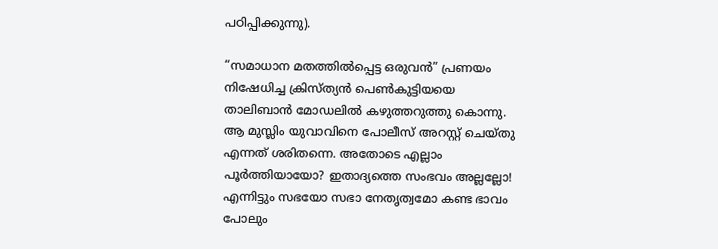പഠിപ്പിക്കുന്നു).

“സമാധാന മതത്തിൽപ്പെട്ട ഒരുവൻ” പ്രണയം നിഷേധിച്ച ക്രിസ്ത്യൻ പെൺകുട്ടിയയെ താലിബാൻ മോഡലിൽ കഴുത്തറുത്തു കൊന്നു. ആ മുസ്ലിം യുവാവിനെ പോലീസ് അറസ്റ്റ് ചെയ്തു എന്നത് ശരിതന്നെ. അതോടെ എല്ലാം പൂർത്തിയായോ? ഇതാദ്യത്തെ സംഭവം അല്ലല്ലോ! എന്നിട്ടും സഭയോ സഭാ നേതൃത്വമോ കണ്ട ഭാവം പോലും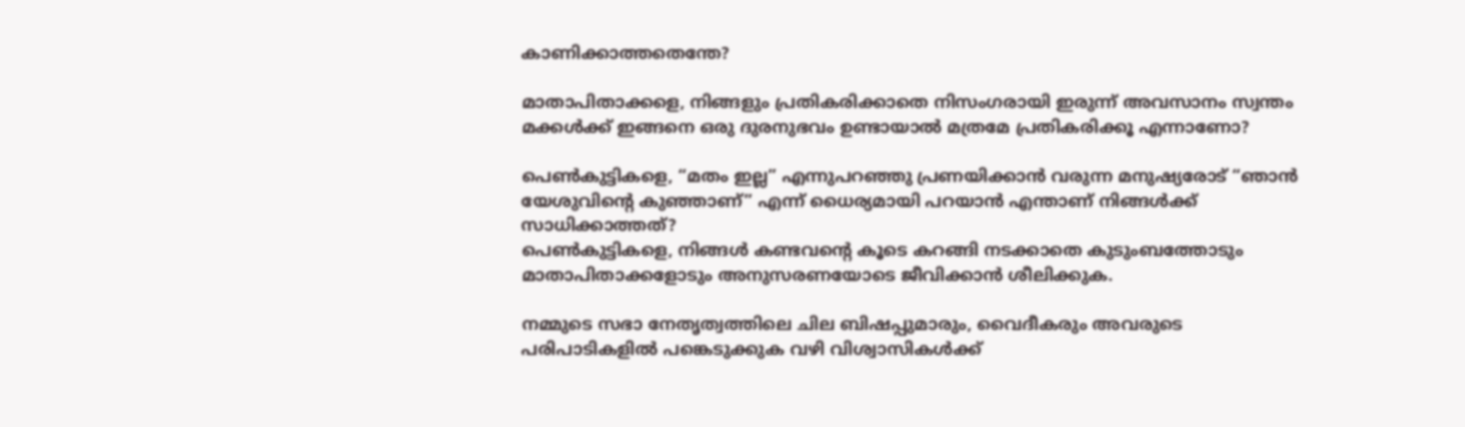കാണിക്കാത്തതെന്തേ?

മാതാപിതാക്കളെ, നിങ്ങളും പ്രതികരിക്കാതെ നിസംഗരായി ഇരുന്ന് അവസാനം സ്വന്തം മക്കൾക്ക് ഇങ്ങനെ ഒരു ദുരനുഭവം ഉണ്ടായാൽ മത്രമേ പ്രതികരിക്കൂ എന്നാണോ?

പെൺകുട്ടികളെ, “മതം ഇല്ല” എന്നുപറഞ്ഞു പ്രണയിക്കാൻ വരുന്ന മനുഷ്യരോട് “ഞാൻ യേശുവിന്റെ കുഞ്ഞാണ്” എന്ന് ധൈര്യമായി പറയാൻ എന്താണ് നിങ്ങൾക്ക് സാധിക്കാത്തത്?
പെൺകുട്ടികളെ, നിങ്ങൾ കണ്ടവന്റെ കൂടെ കറങ്ങി നടക്കാതെ കുടുംബത്തോടും മാതാപിതാക്കളോടും അനുസരണയോടെ ജീവിക്കാൻ ശീലിക്കുക.

നമ്മുടെ സഭാ നേതൃത്വത്തിലെ ചില ബിഷപ്പുമാരും, വൈദീകരും അവരുടെ പരിപാടികളിൽ പങ്കെടുക്കുക വഴി വിശ്വാസികൾക്ക്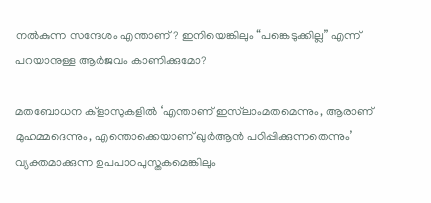നൽകുന്ന സന്ദേശം എന്താണ്? ഇനിയെങ്കിലും “പങ്കെടുക്കില്ല” എന്ന് പറയാനുള്ള ആർജവം കാണിക്കുമോ?

മതബോധന ക്ളാസുകളിൽ ‘എന്താണ് ഇസ്‌ലാംമതമെന്നും, ആരാണ് മുഹമ്മദെന്നും, എന്തൊക്കെയാണ് ഖുർആൻ പഠിപ്പിക്കുന്നതെന്നും’ വ്യക്തമാക്കുന്ന ഉപപാഠപുസ്തകമെങ്കിലും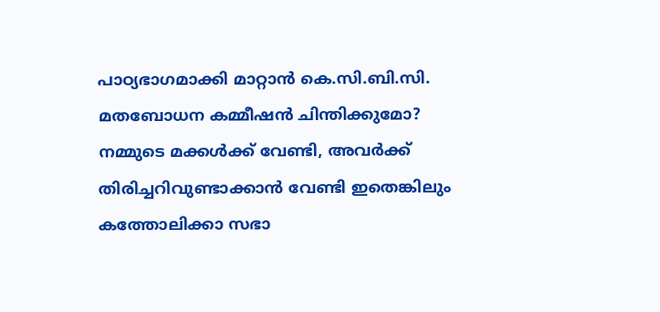പാഠ്യഭാഗമാക്കി മാറ്റാൻ കെ.സി.ബി.സി. മതബോധന കമ്മീഷൻ ചിന്തിക്കുമോ? നമ്മുടെ മക്കൾക്ക് വേണ്ടി, അവർക്ക് തിരിച്ചറിവുണ്ടാക്കാൻ വേണ്ടി ഇതെങ്കിലും കത്തോലിക്കാ സഭാ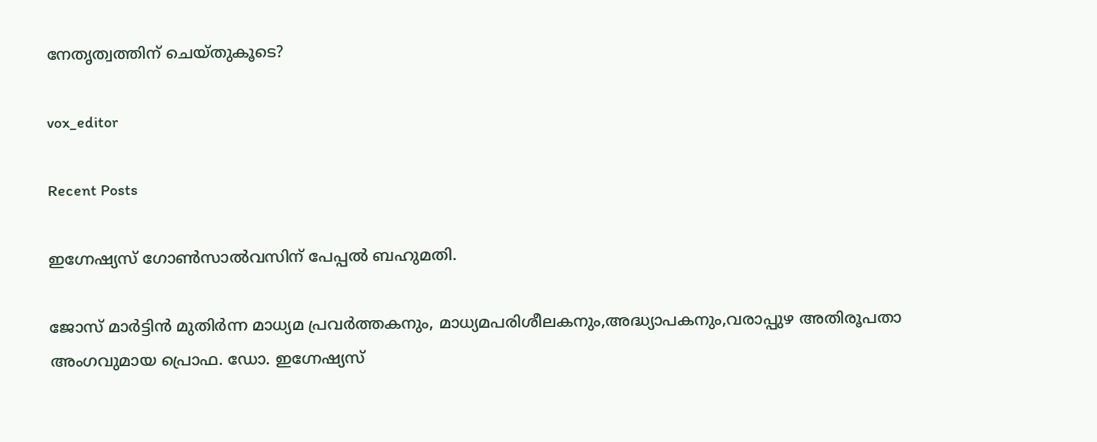നേതൃത്വത്തിന് ചെയ്തുകൂടെ?

vox_editor

Recent Posts

ഇഗ്നേഷ്യസ് ഗോൺസാൽവസിന് പേപ്പൽ ബഹുമതി.

ജോസ് മാർട്ടിൻ മുതിർന്ന മാധ്യമ പ്രവർത്തകനും, മാധ്യമപരിശീലകനും,അദ്ധ്യാപകനും,വരാപ്പുഴ അതിരൂപതാ അംഗവുമായ പ്രൊഫ. ഡോ. ഇഗ്നേഷ്യസ്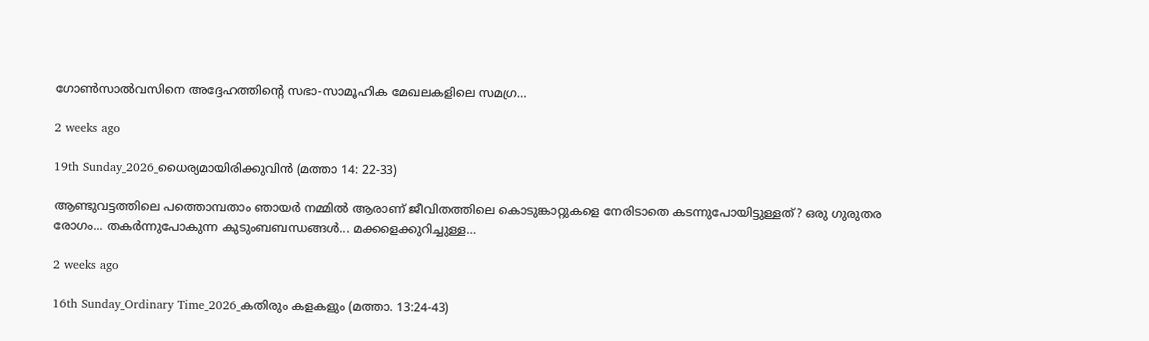ഗോൺസാൽവസിനെ അദ്ദേഹത്തിന്റെ സഭാ-സാമൂഹിക മേഖലകളിലെ സമഗ്ര…

2 weeks ago

19th Sunday_2026_ധൈര്യമായിരിക്കുവിൻ (മത്താ 14: 22-33)

ആണ്ടുവട്ടത്തിലെ പത്തൊമ്പതാം ഞായർ നമ്മിൽ ആരാണ് ജീവിതത്തിലെ കൊടുങ്കാറ്റുകളെ നേരിടാതെ കടന്നുപോയിട്ടുള്ളത്? ഒരു ഗുരുതര രോഗം... തകർന്നുപോകുന്ന കുടുംബബന്ധങ്ങൾ... മക്കളെക്കുറിച്ചുള്ള…

2 weeks ago

16th Sunday_Ordinary Time_2026_കതിരും കളകളും (മത്താ. 13:24-43)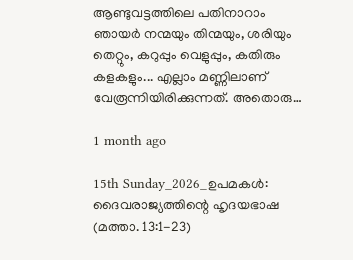ആണ്ടുവട്ടത്തിലെ പതിനാറാം ഞായർ നന്മയും തിന്മയും, ശരിയും തെറ്റും, കറുപ്പും വെളുപ്പും, കതിരും കളകളും... എല്ലാം മണ്ണിലാണ് വേരൂന്നിയിരിക്കുന്നത്. അതൊരു…

1 month ago

15th Sunday_2026_ഉപമകൾ: ദൈവരാജ്യത്തിന്റെ ഹൃദയഭാഷ (മത്താ. 13:1-23)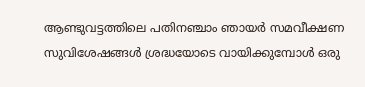ആണ്ടുവട്ടത്തിലെ പതിനഞ്ചാം ഞായർ സമവീക്ഷണ സുവിശേഷങ്ങൾ ശ്രദ്ധയോടെ വായിക്കുമ്പോൾ ഒരു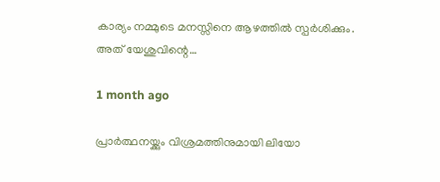കാര്യം നമ്മുടെ മനസ്സിനെ ആഴത്തിൽ സ്പർശിക്കും. അത് യേശുവിന്റെ…

1 month ago

പ്രാര്‍ത്ഥനയ്ക്കും വിശ്രമത്തിനുമായി ലിയോ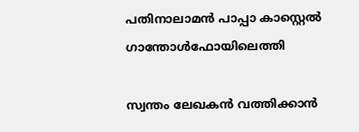പതിനാലാമന്‍ പാപ്പാ കാസ്റ്റെല്‍ ഗാന്തോള്‍ഫോയിലെത്തി

സ്വന്തം ലേഖകന്‍ വത്തിക്കാന്‍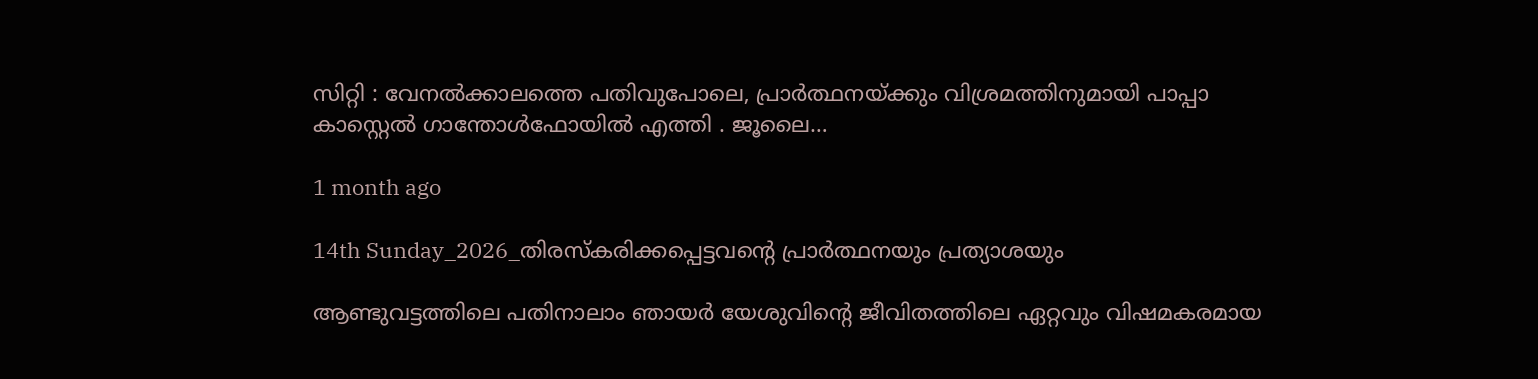സിറ്റി : വേനല്‍ക്കാലത്തെ പതിവുപോലെ, പ്രാര്‍ത്ഥനയ്ക്കും വിശ്രമത്തിനുമായി പാപ്പാ കാസ്റ്റെല്‍ ഗാന്തോള്‍ഫോയില്‍ എത്തി . ജൂലൈ…

1 month ago

14th Sunday_2026_തിരസ്കരിക്കപ്പെട്ടവന്റെ പ്രാർത്ഥനയും പ്രത്യാശയും

ആണ്ടുവട്ടത്തിലെ പതിനാലാം ഞായർ യേശുവിന്റെ ജീവിതത്തിലെ ഏറ്റവും വിഷമകരമായ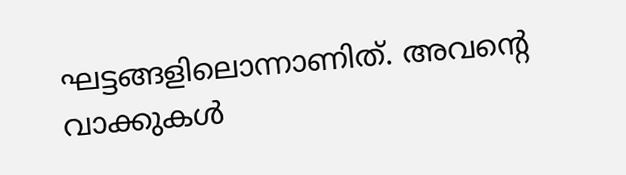ഘട്ടങ്ങളിലൊന്നാണിത്. അവന്റെ വാക്കുകൾ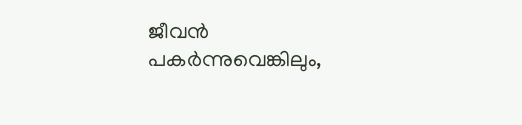ജീവൻ പകർന്നുവെങ്കിലും,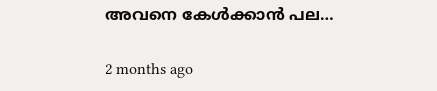അവനെ കേൾക്കാൻ പല…

2 months ago